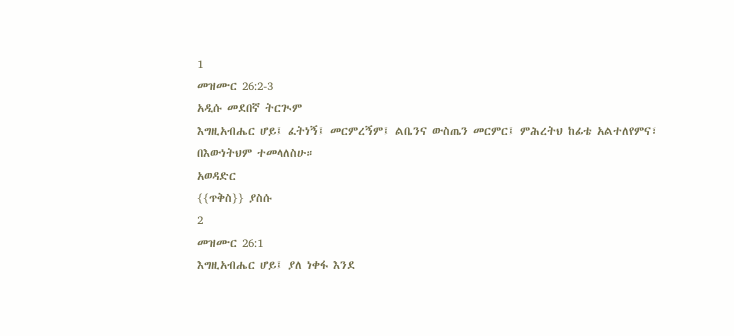1
መዝሙር 26:2-3
አዲሱ መደበኛ ትርጒም
እግዚአብሔር ሆይ፤ ፈትነኝ፤ መርምረኝም፤ ልቤንና ውስጤን መርምር፤ ምሕረትህ ከፊቴ አልተለየምና፣ በእውነትህም ተመላለስሁ።
አወዳድር
{{ጥቅስ}} ያስሱ
2
መዝሙር 26:1
እግዚአብሔር ሆይ፤ ያለ ነቀፋ እንደ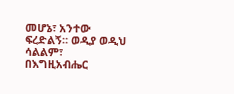መሆኔ፣ አንተው ፍረድልኝ። ወዲያ ወዲህ ሳልልም፣ በእግዚአብሔር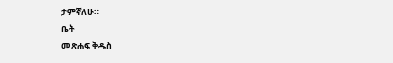ታምኛለሁ።
ቤት
መጽሐፍ ቅዱስ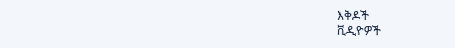እቅዶች
ቪዲዮዎች